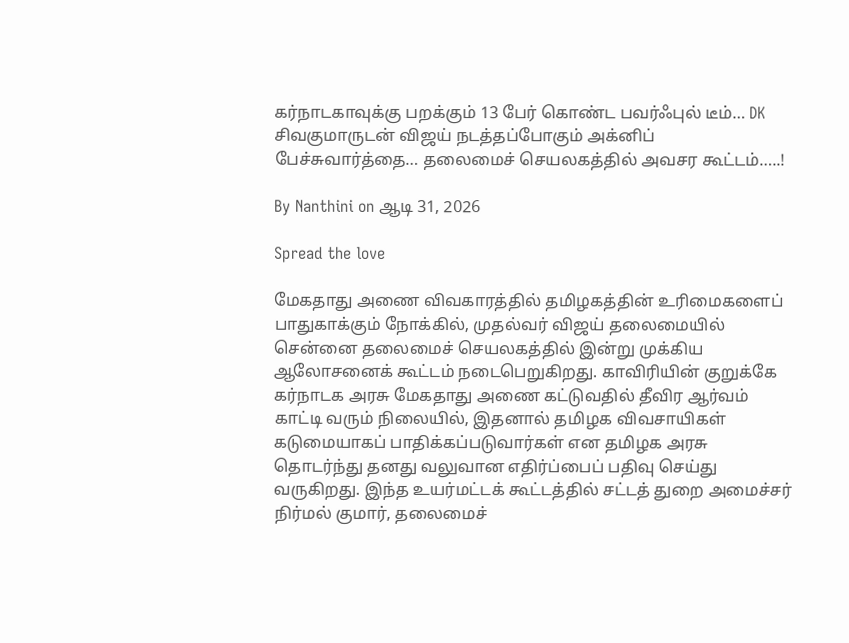கர்நாடகாவுக்கு பறக்கும் 13 பேர் கொண்ட பவர்ஃபுல் டீம்… DK சிவகுமாருடன் விஜய் நடத்தப்போகும் அக்னிப் பேச்சுவார்த்தை… தலைமைச் செயலகத்தில் அவசர கூட்டம்…..!

By Nanthini on ஆடி 31, 2026

Spread the love

மேகதாது அணை விவகாரத்தில் தமிழகத்தின் உரிமைகளைப் பாதுகாக்கும் நோக்கில், முதல்வர் விஜய் தலைமையில் சென்னை தலைமைச் செயலகத்தில் இன்று முக்கிய ஆலோசனைக் கூட்டம் நடைபெறுகிறது. காவிரியின் குறுக்கே கர்நாடக அரசு மேகதாது அணை கட்டுவதில் தீவிர ஆர்வம் காட்டி வரும் நிலையில், இதனால் தமிழக விவசாயிகள் கடுமையாகப் பாதிக்கப்படுவார்கள் என தமிழக அரசு தொடர்ந்து தனது வலுவான எதிர்ப்பைப் பதிவு செய்து வருகிறது. இந்த உயர்மட்டக் கூட்டத்தில் சட்டத் துறை அமைச்சர் நிர்மல் குமார், தலைமைச்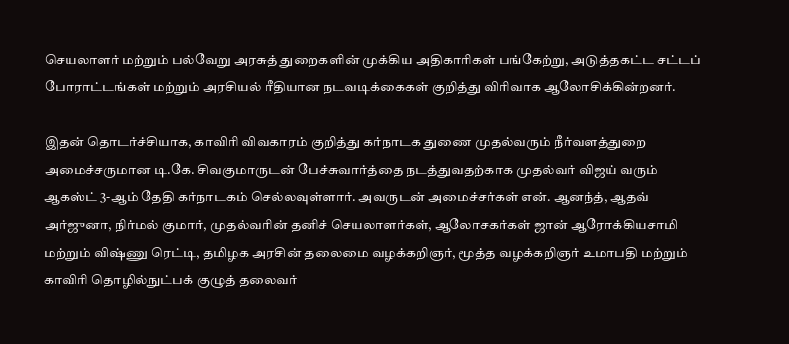செயலாளர் மற்றும் பல்வேறு அரசுத் துறைகளின் முக்கிய அதிகாரிகள் பங்கேற்று, அடுத்தகட்ட சட்டப் போராட்டங்கள் மற்றும் அரசியல் ரீதியான நடவடிக்கைகள் குறித்து விரிவாக ஆலோசிக்கின்றனர்.

இதன் தொடர்ச்சியாக, காவிரி விவகாரம் குறித்து கர்நாடக துணை முதல்வரும் நீர்வளத்துறை அமைச்சருமான டி.கே. சிவகுமாருடன் பேச்சுவார்த்தை நடத்துவதற்காக முதல்வர் விஜய் வரும் ஆகஸ்ட் 3-ஆம் தேதி கர்நாடகம் செல்லவுள்ளார். அவருடன் அமைச்சர்கள் என். ஆனந்த், ஆதவ் அர்ஜுனா, நிர்மல் குமார், முதல்வரின் தனிச் செயலாளர்கள், ஆலோசகர்கள் ஜான் ஆரோக்கியசாமி மற்றும் விஷ்ணு ரெட்டி, தமிழக அரசின் தலைமை வழக்கறிஞர், மூத்த வழக்கறிஞர் உமாபதி மற்றும் காவிரி தொழில்நுட்பக் குழுத் தலைவர்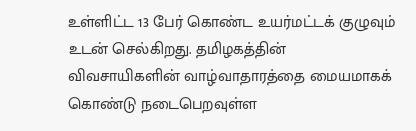உள்ளிட்ட 13 பேர் கொண்ட உயர்மட்டக் குழுவும் உடன் செல்கிறது. தமிழகத்தின் விவசாயிகளின் வாழ்வாதாரத்தை மையமாகக் கொண்டு நடைபெறவுள்ள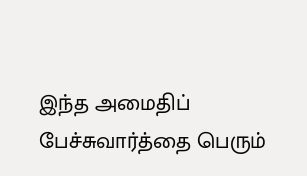இந்த அமைதிப் பேச்சுவார்த்தை பெரும்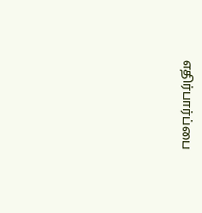எதிர்பார்ப்பை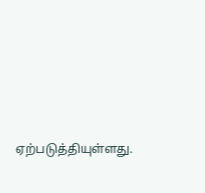ஏற்படுத்தியுள்ளது.